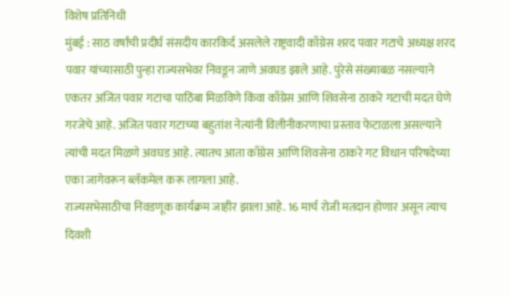विशेष प्रतिनिधी
मुंबई : साठ वर्षांची प्रदीर्घ संसदीय कारकिर्द असलेले राष्ट्रवादी काँग्रेस शरद पवार गटाचे अध्यक्ष शरद पवार यांच्यासाठी पुन्हा राज्यसभेवर निवडून जाणे अवघड झाले आहे. पुरेसे संख्याबळ नसल्याने एकतर अजित पवार गटाचा पाठिंबा मिळविणे किंवा काँग्रेस आणि शिवसेना ठाकरे गटाची मदत घेणे गरजेचे आहे. अजित पवार गटाच्या बहुतांश नेत्यांनी विलीनीकरणाचा प्रस्ताव फेटाळला असल्याने त्यांची मदत मिळणे अवघड आहे. त्यातच आता काँग्रेस आणि शिवसेना ठाकरे गट विधान परिषदेच्या एका जागेवरून ब्लॅकमेल करू लागला आहे.
राज्यसभेसाठीचा निवडणूक कार्यक्रम जाहीर झाला आहे. 16 मार्च रोजी मतदान होणार असून त्याच दिवशी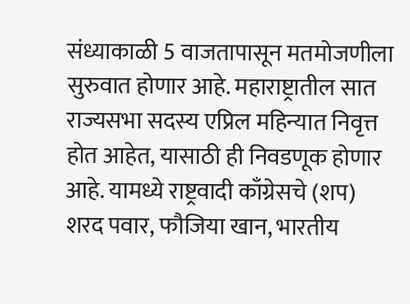संध्याकाळी 5 वाजतापासून मतमोजणीला सुरुवात होणार आहे. महाराष्ट्रातील सात राज्यसभा सदस्य एप्रिल महिन्यात निवृत्त होत आहेत, यासाठी ही निवडणूक होणार आहे. यामध्ये राष्ट्रवादी काँग्रेसचे (शप) शरद पवार, फौजिया खान, भारतीय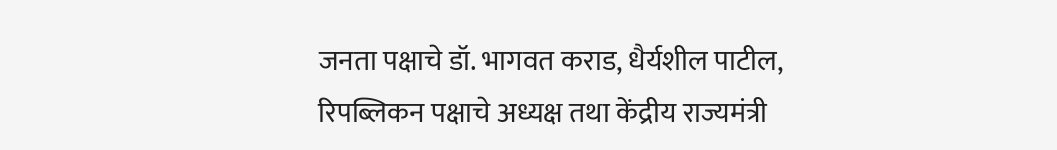जनता पक्षाचे डॉ. भागवत कराड, धैर्यशील पाटील, रिपब्लिकन पक्षाचे अध्यक्ष तथा केंद्रीय राज्यमंत्री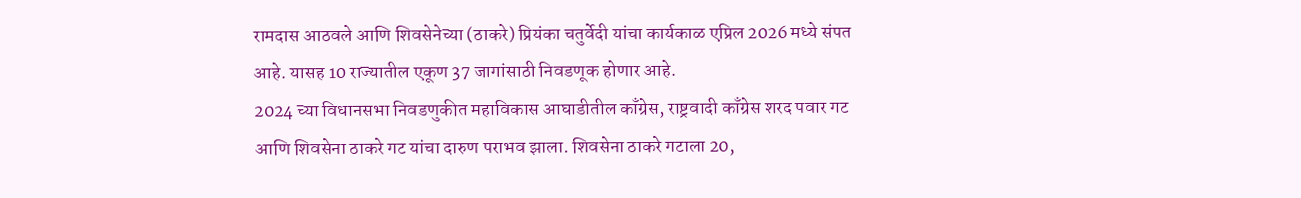रामदास आठवले आणि शिवसेनेच्या (ठाकरे) प्रियंका चतुर्वेदी यांचा कार्यकाळ एप्रिल 2026 मध्ये संपत आहे. यासह 10 राज्यातील एकूण 37 जागांसाठी निवडणूक होणार आहे.
2024 च्या विधानसभा निवडणुकीत महाविकास आघाडीतील काँग्रेस, राष्ट्रवादी काँग्रेस शरद पवार गट आणि शिवसेना ठाकरे गट यांचा दारुण पराभव झाला. शिवसेना ठाकरे गटाला 20,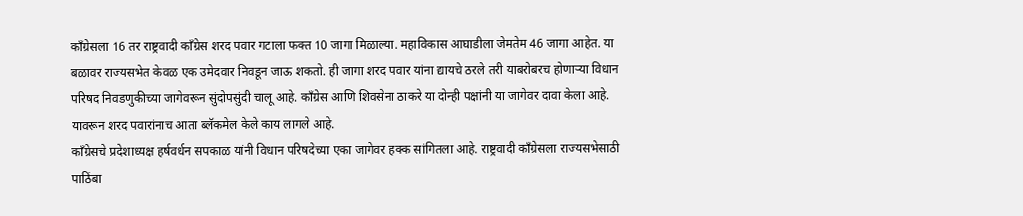काँग्रेसला 16 तर राष्ट्रवादी काँग्रेस शरद पवार गटाला फक्त 10 जागा मिळाल्या. महाविकास आघाडीला जेमतेम 46 जागा आहेत. या बळावर राज्यसभेत केवळ एक उमेदवार निवडून जाऊ शकतो. ही जागा शरद पवार यांना द्यायचे ठरले तरी याबरोबरच होणाऱ्या विधान परिषद निवडणुकीच्या जागेवरून सुंदोपसुंदी चालू आहे. काँग्रेस आणि शिवसेना ठाकरे या दोन्ही पक्षांनी या जागेवर दावा केला आहे. यावरून शरद पवारांनाच आता ब्लॅकमेल केले काय लागले आहे.
काँग्रेसचे प्रदेशाध्यक्ष हर्षवर्धन सपकाळ यांनी विधान परिषदेच्या एका जागेवर हक्क सांगितला आहे. राष्ट्रवादी काँग्रेसला राज्यसभेसाठी पाठिंबा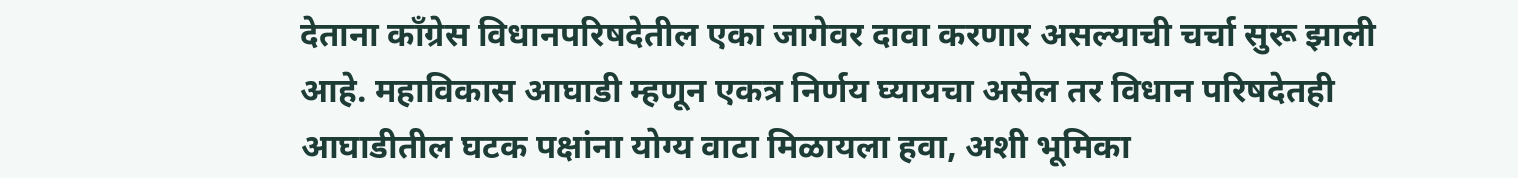देताना काँग्रेस विधानपरिषदेतील एका जागेवर दावा करणार असल्याची चर्चा सुरू झाली आहे. महाविकास आघाडी म्हणून एकत्र निर्णय घ्यायचा असेल तर विधान परिषदेतही आघाडीतील घटक पक्षांना योग्य वाटा मिळायला हवा, अशी भूमिका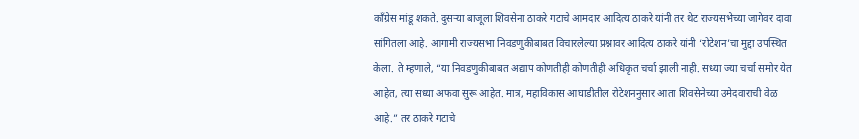काँग्रेस मांडू शकते. दुसऱ्या बाजूला शिवसेना ठाकरे गटाचे आमदार आदित्य ठाकरे यांनी तर थेट राज्यसभेच्या जागेवर दावा सांगितला आहे. आगामी राज्यसभा निवडणुकीबाबत विचारलेल्या प्रश्नावर आदित्य ठाकरे यांनी ‘रोटेशन’चा मुद्दा उपस्थित केला. ते म्हणाले, “या निवडणुकीबाबत अद्याप कोणतीही कोणतीही अधिकृत चर्चा झाली नाही. सध्या ज्या चर्चा समोर येत आहेत, त्या सध्या अफवा सुरू आहेत. मात्र, महाविकास आघाडीतील रोटेशननुसार आता शिवसेनेच्या उमेदवाराची वेळ आहे.” तर ठाकरे गटाचे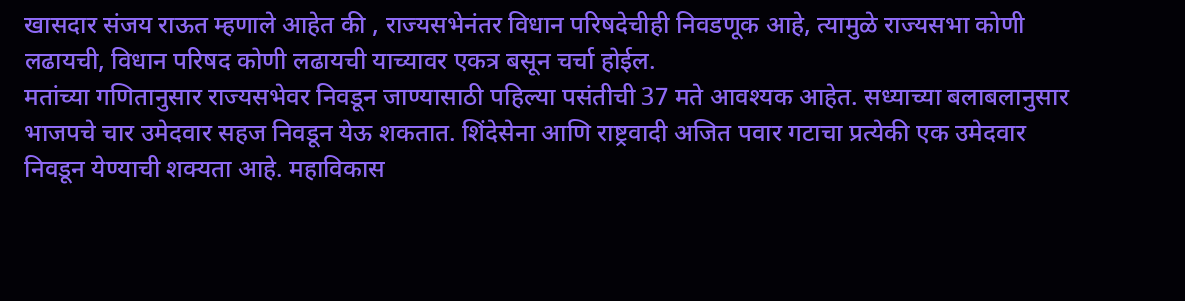खासदार संजय राऊत म्हणाले आहेत की , राज्यसभेनंतर विधान परिषदेचीही निवडणूक आहे, त्यामुळे राज्यसभा कोणी लढायची, विधान परिषद कोणी लढायची याच्यावर एकत्र बसून चर्चा होईल.
मतांच्या गणितानुसार राज्यसभेवर निवडून जाण्यासाठी पहिल्या पसंतीची 37 मते आवश्यक आहेत. सध्याच्या बलाबलानुसार भाजपचे चार उमेदवार सहज निवडून येऊ शकतात. शिंदेसेना आणि राष्ट्रवादी अजित पवार गटाचा प्रत्येकी एक उमेदवार निवडून येण्याची शक्यता आहे. महाविकास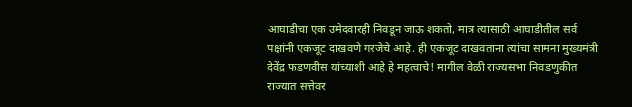आघाडीचा एक उमेदवारही निवडून जाऊ शकतो, मात्र त्यासाठी आघाडीतील सर्व पक्षांनी एकजूट दाखवणे गरजेचे आहे. ही एकजूट दाखवताना त्यांचा सामना मुख्यमंत्री देवेंद्र फडणवीस यांच्याशी आहे हे महत्वाचे! मागील वेळी राज्यसभा निवडणुकीत राज्यात सत्तेवर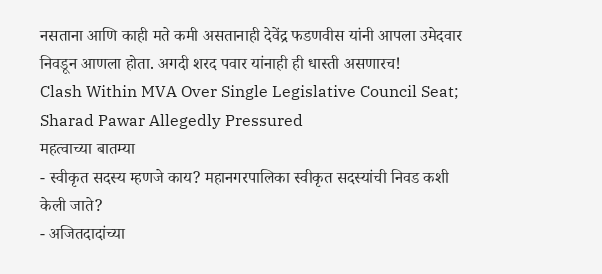नसताना आणि काही मते कमी असतानाही देवेंद्र फडणवीस यांनी आपला उमेदवार निवडून आणला होता. अगदी शरद पवार यांनाही ही धास्ती असणारच!
Clash Within MVA Over Single Legislative Council Seat; Sharad Pawar Allegedly Pressured
महत्वाच्या बातम्या
- स्वीकृत सदस्य म्हणजे काय? महानगरपालिका स्वीकृत सदस्यांची निवड कशी केली जाते?
- अजितदादांच्या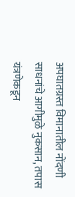अपघातग्रस्त विमानातील नोंदणी साधनांचे आगीमुळे नुकसान, तपास यंत्रणेकडून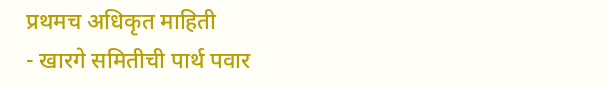प्रथमच अधिकृत माहिती
- खारगे समितीची पार्थ पवार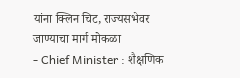यांना क्लिन चिट, राज्यसभेवर जाण्याचा मार्ग मोकळा
- Chief Minister : शैक्षणिक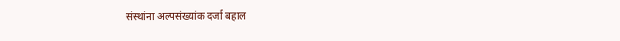संस्थांना अल्पसंख्यांक दर्जा बहाल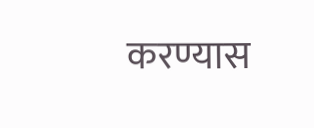करण्यास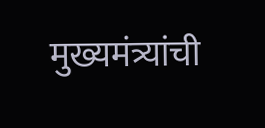मुख्यमंत्र्यांची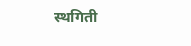स्थगिती